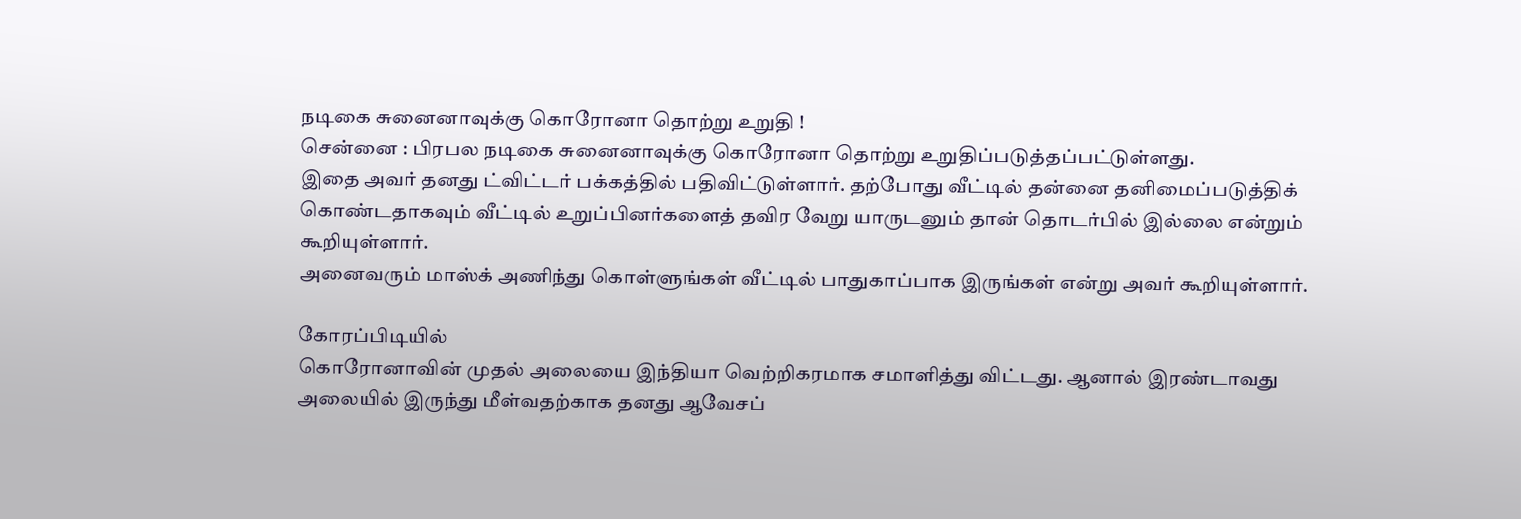நடிகை சுனைனாவுக்கு கொரோனா தொற்று உறுதி !
சென்னை : பிரபல நடிகை சுனைனாவுக்கு கொரோனா தொற்று உறுதிப்படுத்தப்பட்டுள்ளது.
இதை அவர் தனது ட்விட்டர் பக்கத்தில் பதிவிட்டுள்ளார். தற்போது வீட்டில் தன்னை தனிமைப்படுத்திக் கொண்டதாகவும் வீட்டில் உறுப்பினர்களைத் தவிர வேறு யாருடனும் தான் தொடர்பில் இல்லை என்றும் கூறியுள்ளார்.
அனைவரும் மாஸ்க் அணிந்து கொள்ளுங்கள் வீட்டில் பாதுகாப்பாக இருங்கள் என்று அவர் கூறியுள்ளார்.

கோரப்பிடியில்
கொரோனாவின் முதல் அலையை இந்தியா வெற்றிகரமாக சமாளித்து விட்டது. ஆனால் இரண்டாவது அலையில் இருந்து மீள்வதற்காக தனது ஆவேசப்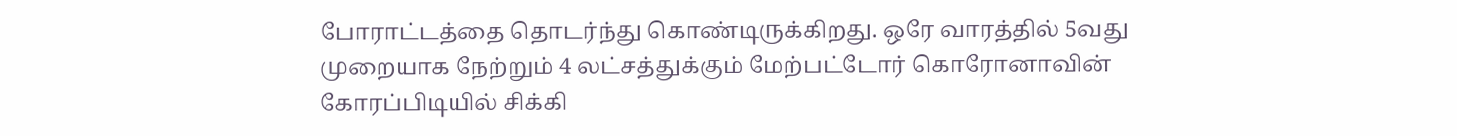போராட்டத்தை தொடர்ந்து கொண்டிருக்கிறது. ஒரே வாரத்தில் 5வது முறையாக நேற்றும் 4 லட்சத்துக்கும் மேற்பட்டோர் கொரோனாவின் கோரப்பிடியில் சிக்கி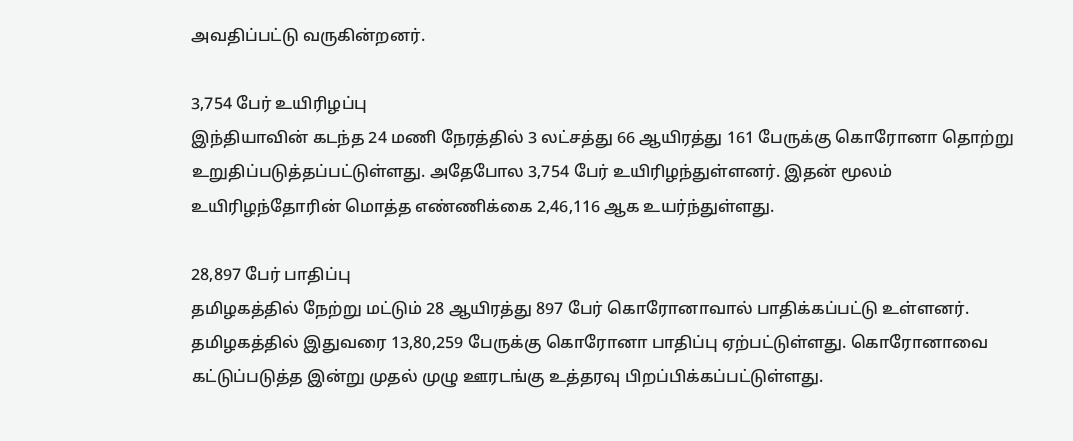அவதிப்பட்டு வருகின்றனர்.

3,754 பேர் உயிரிழப்பு
இந்தியாவின் கடந்த 24 மணி நேரத்தில் 3 லட்சத்து 66 ஆயிரத்து 161 பேருக்கு கொரோனா தொற்று உறுதிப்படுத்தப்பட்டுள்ளது. அதேபோல 3,754 பேர் உயிரிழந்துள்ளனர். இதன் மூலம் உயிரிழந்தோரின் மொத்த எண்ணிக்கை 2,46,116 ஆக உயர்ந்துள்ளது.

28,897 பேர் பாதிப்பு
தமிழகத்தில் நேற்று மட்டும் 28 ஆயிரத்து 897 பேர் கொரோனாவால் பாதிக்கப்பட்டு உள்ளனர். தமிழகத்தில் இதுவரை 13,80,259 பேருக்கு கொரோனா பாதிப்பு ஏற்பட்டுள்ளது. கொரோனாவை கட்டுப்படுத்த இன்று முதல் முழு ஊரடங்கு உத்தரவு பிறப்பிக்கப்பட்டுள்ளது.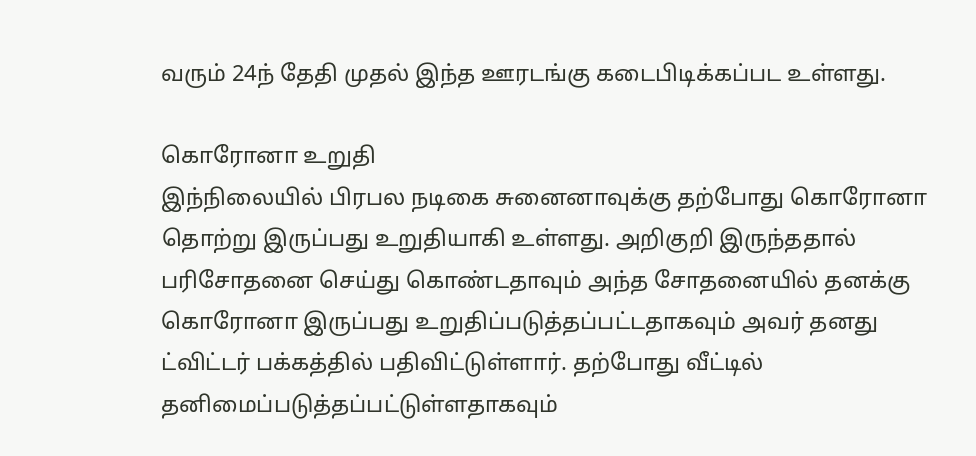வரும் 24ந் தேதி முதல் இந்த ஊரடங்கு கடைபிடிக்கப்பட உள்ளது.

கொரோனா உறுதி
இந்நிலையில் பிரபல நடிகை சுனைனாவுக்கு தற்போது கொரோனா தொற்று இருப்பது உறுதியாகி உள்ளது. அறிகுறி இருந்ததால் பரிசோதனை செய்து கொண்டதாவும் அந்த சோதனையில் தனக்கு கொரோனா இருப்பது உறுதிப்படுத்தப்பட்டதாகவும் அவர் தனது ட்விட்டர் பக்கத்தில் பதிவிட்டுள்ளார். தற்போது வீட்டில் தனிமைப்படுத்தப்பட்டுள்ளதாகவும்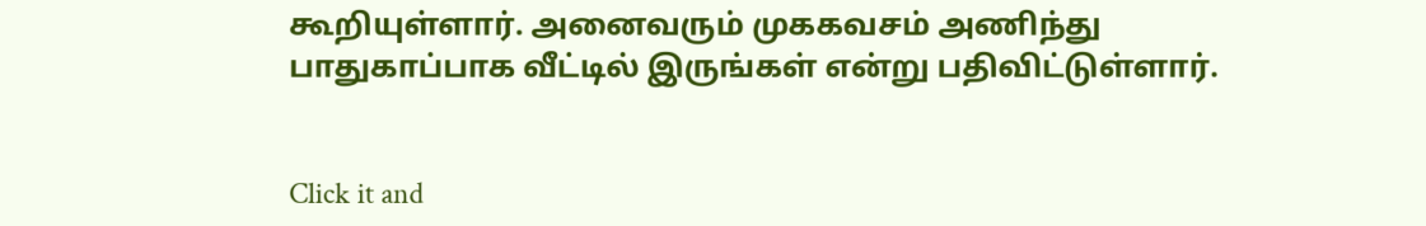கூறியுள்ளார். அனைவரும் முககவசம் அணிந்து பாதுகாப்பாக வீட்டில் இருங்கள் என்று பதிவிட்டுள்ளார்.


Click it and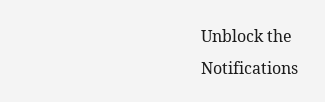Unblock the Notifications